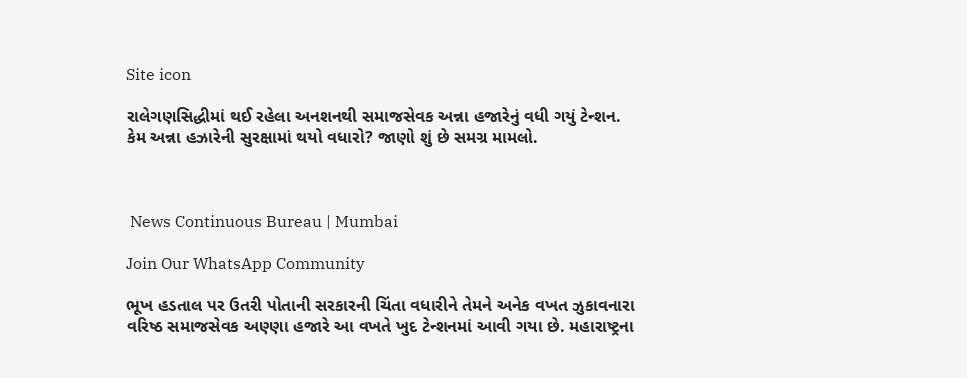Site icon

રાલેગણસિદ્ધીમાં થઈ રહેલા અનશનથી સમાજસેવક અન્ના હજારેનું વધી ગયું ટેન્શન. કેમ અન્ના હઝારેની સુરક્ષામાં થયો વધારો? જાણો શું છે સમગ્ર મામલો.



 News Continuous Bureau | Mumbai

Join Our WhatsApp Community

ભૂખ હડતાલ પર ઉતરી પોતાની સરકારની ચિંતા વધારીને તેમને અનેક વખત ઝુકાવનારા વરિષ્ઠ સમાજસેવક અણ્ણા હજારે આ વખતે ખુદ ટેન્શનમાં આવી ગયા છે. મહારાષ્ટ્રના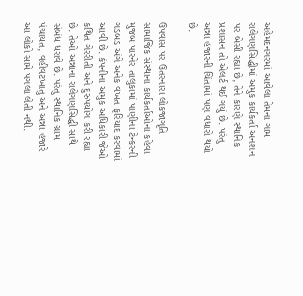અહેમદનગરમાં આવેલા તેમના ગામ રાલેગણસિદ્ધીમાં અમુક કાર્યકર્તા અનશન પર બેસી રહ્યા છે, તેને કારણે સ્થાનિક પ્રશાસન તો એલર્ટ થઈ ગયું છે. પરંતુ અન્ના હજારની ચિંતામાં પણ વધારો થયો છે.

ઉપવાસ પર ઉતરનારા લોકજાગૃતિ સામાજિક સંસ્થાના કાર્યકર્તાઓના કહેવા મુજબ પારનેર તાલુકામાં પાણીના ટેન્કરની ગડબડ અંગે અનેક વખત ફરિયાદ કરવામાં આવી છે. કંપનીના અમુક અધિકારી જેઓ કથિત ગેરરીતી અને દુરુપયોગ કરી રહ્યા છે. તેઓ અન્નાના રાલેગણસિદ્ધી સાથે સંબંધ ધરાવે છે. પરંતુ સ્થાનિક ગ્રામ પંચાયત, વહીવટખાતુ અને અન્ના હજારે આ લોકો સામે પગલા લેતી નથી.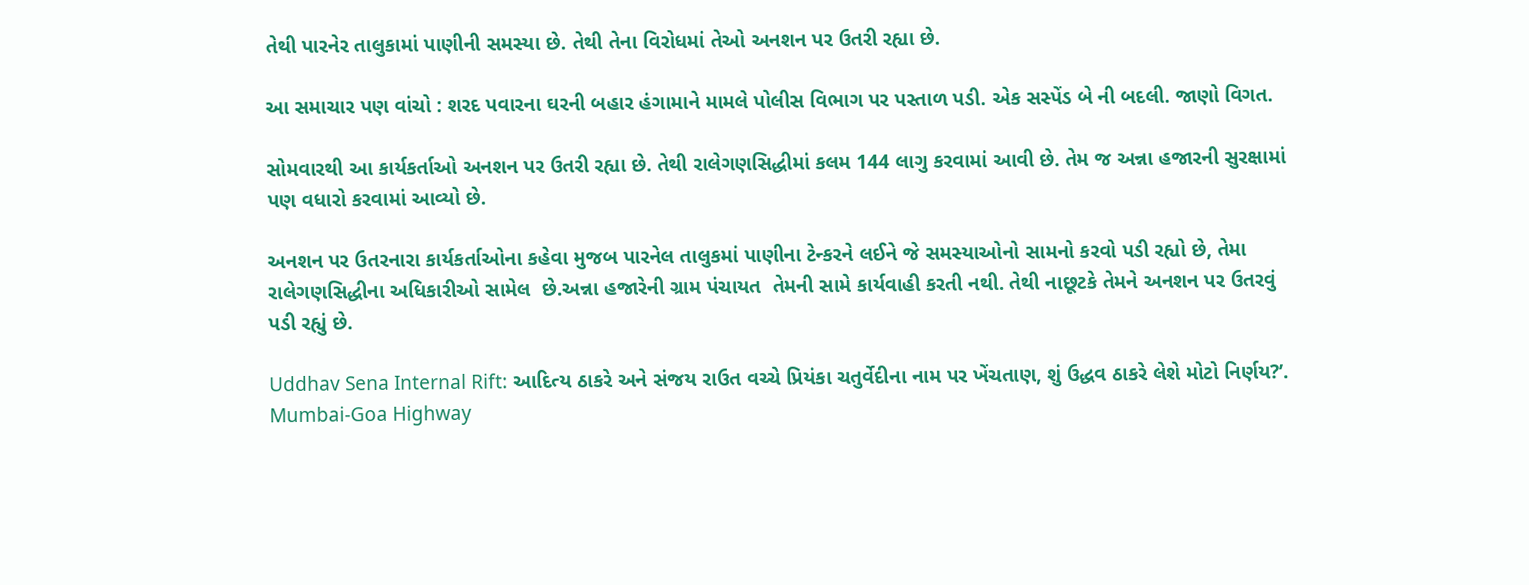તેથી પારનેર તાલુકામાં પાણીની સમસ્યા છે. તેથી તેના વિરોધમાં તેઓ અનશન પર ઉતરી રહ્યા છે.

આ સમાચાર પણ વાંચો : શરદ પવારના ઘરની બહાર હંગામાને મામલે પોલીસ વિભાગ પર પસ્તાળ પડી. એક સસ્પેંડ બે ની બદલી. જાણો વિગત.

સોમવારથી આ કાર્યકર્તાઓ અનશન પર ઉતરી રહ્યા છે. તેથી રાલેગણસિદ્ધીમાં કલમ 144 લાગુ કરવામાં આવી છે. તેમ જ અન્ના હજારની સુરક્ષામાં પણ વધારો કરવામાં આવ્યો છે.

અનશન પર ઉતરનારા કાર્યકર્તાઓના કહેવા મુજબ પારનેલ તાલુકમાં પાણીના ટેન્કરને લઈને જે સમસ્યાઓનો સામનો કરવો પડી રહ્યો છે, તેમા રાલેગણસિદ્ધીના અધિકારીઓ સામેલ  છે.અન્ના હજારેની ગ્રામ પંચાયત  તેમની સામે કાર્યવાહી કરતી નથી. તેથી નાછૂટકે તેમને અનશન પર ઉતરવું પડી રહ્યું છે.

Uddhav Sena Internal Rift: આદિત્ય ઠાકરે અને સંજય રાઉત વચ્ચે પ્રિયંકા ચતુર્વેદીના નામ પર ખેંચતાણ, શું ઉદ્ધવ ઠાકરે લેશે મોટો નિર્ણય?’.
Mumbai-Goa Highway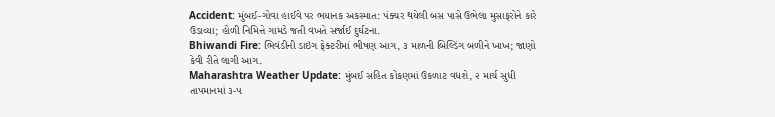Accident: મુંબઈ-ગોવા હાઈવે પર ભયાનક અકસ્માત: પંક્ચર થયેલી બસ પાસે ઉભેલા મુસાફરોને કારે ઉડાવ્યા; હોળી નિમિત્તે ગામડે જતી વખતે સર્જાઈ દુર્ઘટના.
Bhiwandi Fire: ભિવંડીની ડાઇંગ ફેક્ટરીમાં ભીષણ આગ, ૩ માળની બિલ્ડિંગ બળીને ખાખ; જાણો કેવી રીતે લાગી આગ.
Maharashtra Weather Update: મુંબઈ સહિત કોંકણમાં ઉકળાટ વધશે, ૨ માર્ચ સુધી તાપમાનમાં ૩-૫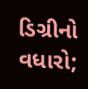ડિગ્રીનો વધારો;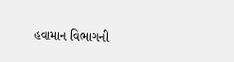હવામાન વિભાગની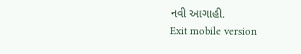નવી આગાહી.
Exit mobile version